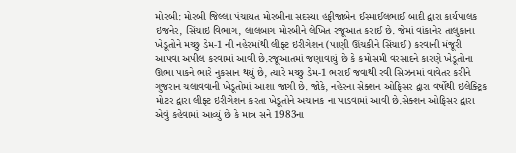મોરબી: મોરબી જિલ્લા પંચાયત મોરબીના સદસ્યા હફીજાબેન ઈસ્માઈલભાઈ બાદી દ્વારા કાર્યપાલક ઇજનેર, સિંચાઇ વિભાગ, લાલબાગ મોરબીને લેખિત રજૂઆત કરાઈ છે. જેમાં વાંકાનેર તાલુકાના ખેડૂતોને મચ્છુ ડેમ-1 ની નહેરમાંથી લીફ્ટ ઇરીગેશન (પાણી ઊંચકીને સિંચાઈ) કરવાની મંજૂરી આપવા અપીલ કરવામાં આવી છે.રજૂઆતમાં જણાવાયું છે કે કમોસમી વરસાદને કારણે ખેડૂતોના ઊભા પાકને ભારે નુકસાન થયું છે, ત્યારે મચ્છુ ડેમ-1 ભરાઈ જવાથી રવી સિઝનમાં વાવેતર કરીને ગુજરાન ચલાવવાની ખેડૂતોમાં આશા જાગી છે. જોકે, નહેરના સેક્શન ઓફિસર દ્વારા વર્ષોથી ઇલેક્ટ્રિક મોટર દ્વારા લીફ્ટ ઇરીગેશન કરતા ખેડૂતોને અચાનક ના પાડવામાં આવી છે.સેક્શન ઓફિસર દ્વારા એવું કહેવામાં આવ્યું છે કે માત્ર સને 1983ના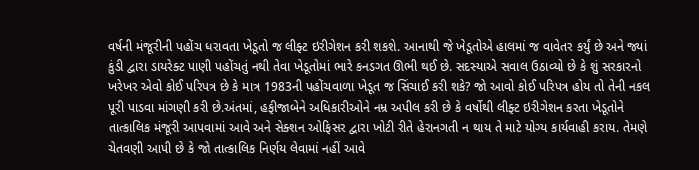વર્ષની મંજૂરીની પહોંચ ધરાવતા ખેડૂતો જ લીફ્ટ ઇરીગેશન કરી શકશે. આનાથી જે ખેડૂતોએ હાલમાં જ વાવેતર કર્યું છે અને જ્યાં કુંડી દ્વારા ડાયરેક્ટ પાણી પહોંચતું નથી તેવા ખેડૂતોમાં ભારે કનડગત ઊભી થઈ છે. સદસ્યાએ સવાલ ઉઠાવ્યો છે કે શું સરકારનો ખરેખર એવો કોઈ પરિપત્ર છે કે માત્ર 1983ની પહોંચવાળા ખેડૂત જ સિંચાઈ કરી શકે? જો આવો કોઈ પરિપત્ર હોય તો તેની નકલ પૂરી પાડવા માંગણી કરી છે.અંતમાં, હફીજાબેને અધિકારીઓને નમ્ર અપીલ કરી છે કે વર્ષોથી લીફ્ટ ઇરીગેશન કરતા ખેડૂતોને તાત્કાલિક મંજૂરી આપવામાં આવે અને સેક્શન ઓફિસર દ્વારા ખોટી રીતે હેરાનગતી ન થાય તે માટે યોગ્ય કાર્યવાહી કરાય. તેમણે ચેતવણી આપી છે કે જો તાત્કાલિક નિર્ણય લેવામાં નહીં આવે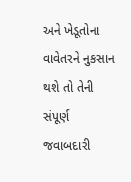અને ખેડૂતોના વાવેતરને નુકસાન થશે તો તેની સંપૂર્ણ જવાબદારી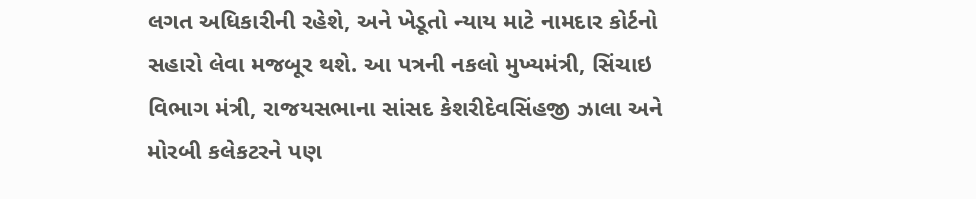લગત અધિકારીની રહેશે, અને ખેડૂતો ન્યાય માટે નામદાર કોર્ટનો સહારો લેવા મજબૂર થશે. આ પત્રની નકલો મુખ્યમંત્રી, સિંચાઇ વિભાગ મંત્રી, રાજયસભાના સાંસદ કેશરીદેવસિંહજી ઝાલા અને મોરબી કલેકટરને પણ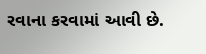રવાના કરવામાં આવી છે.